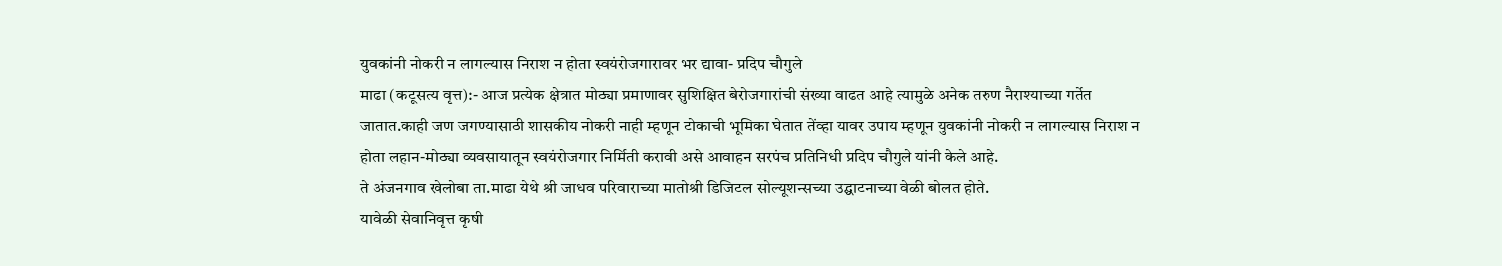युवकांनी नोकरी न लागल्यास निराश न होता स्वयंरोजगारावर भर द्यावा- प्रदिप चौगुले
माढा (कटूसत्य वृत्त):- आज प्रत्येक क्षेत्रात मोठ्या प्रमाणावर सुशिक्षित बेरोजगारांची संख्या वाढत आहे त्यामुळे अनेक तरुण नैराश्याच्या गर्तेत जातात.काही जण जगण्यासाठी शासकीय नोकरी नाही म्हणून टोकाची भूमिका घेतात तेंव्हा यावर उपाय म्हणून युवकांनी नोकरी न लागल्यास निराश न होता लहान-मोठ्या व्यवसायातून स्वयंरोजगार निर्मिती करावी असे आवाहन सरपंच प्रतिनिधी प्रदिप चौगुले यांनी केले आहे.
ते अंजनगाव खेलोबा ता.माढा येथे श्री जाधव परिवाराच्या मातोश्री डिजिटल सोल्यूशन्सच्या उद्घाटनाच्या वेळी बोलत होते.
यावेळी सेवानिवृत्त कृषी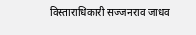विस्ताराधिकारी सज्जनराव जाधव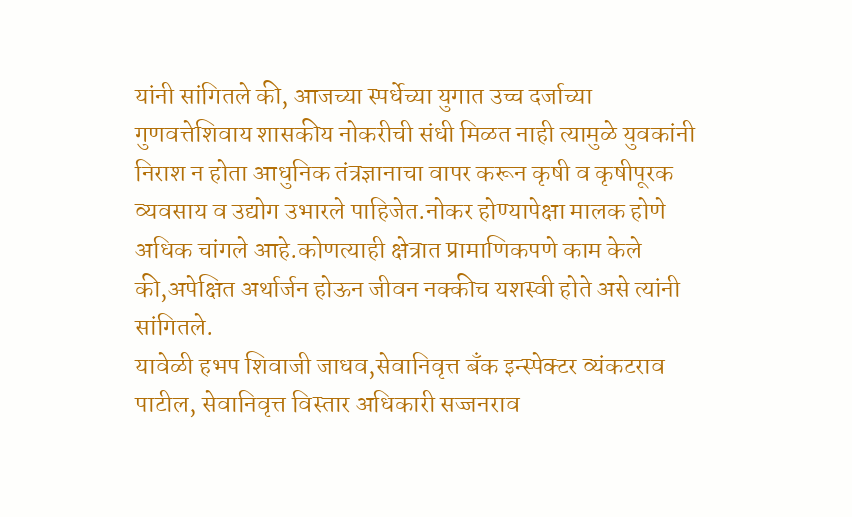यांनी सांगितले की, आजच्या स्पर्धेच्या युगात उच्च दर्जाच्या गुणवत्तेशिवाय शासकीय नोकरीची संधी मिळत नाही त्यामुळे युवकांनी निराश न होता आधुनिक तंत्रज्ञानाचा वापर करून कृषी व कृषीपूरक व्यवसाय व उद्योग उभारले पाहिजेत.नोकर होण्यापेक्षा मालक होणे अधिक चांगले आहे.कोणत्याही क्षेत्रात प्रामाणिकपणे काम केले की,अपेक्षित अर्थार्जन होऊन जीवन नक्कीच यशस्वी होते असे त्यांनी सांगितले.
यावेळी हभप शिवाजी जाधव,सेवानिवृत्त बँक इन्स्पेक्टर व्यंकटराव पाटील, सेवानिवृत्त विस्तार अधिकारी सज्जनराव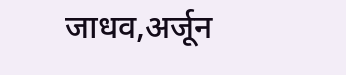जाधव,अर्जून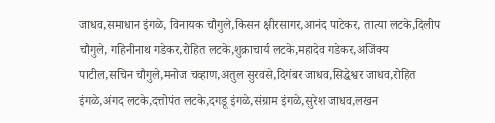जाधव,समाधान इंगळे, विनायक चौगुले,किसन क्षीरसागर,आनंद पाटेकर, तात्या लटके,दिलीप चौगुले, गहिनीनाथ गडेकर,रोहित लटके,शुक्राचार्य लटके,महादेव गडेकर,अजिंक्य पाटील,सचिन चौगुले,मनोज चव्हाण,अतुल सुरवसे,दिगंबर जाधव,सिद्धेश्वर जाधव,रोहित इंगळे,अंगद लटके,दत्तोपंत लटके,दगडू इंगळे,संग्राम इंगळे,सुरेश जाधव,लखन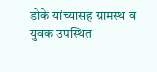डोके यांच्यासह ग्रामस्थ व युवक उपस्थित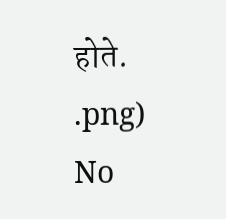होते.
.png)
No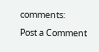comments:
Post a Comment